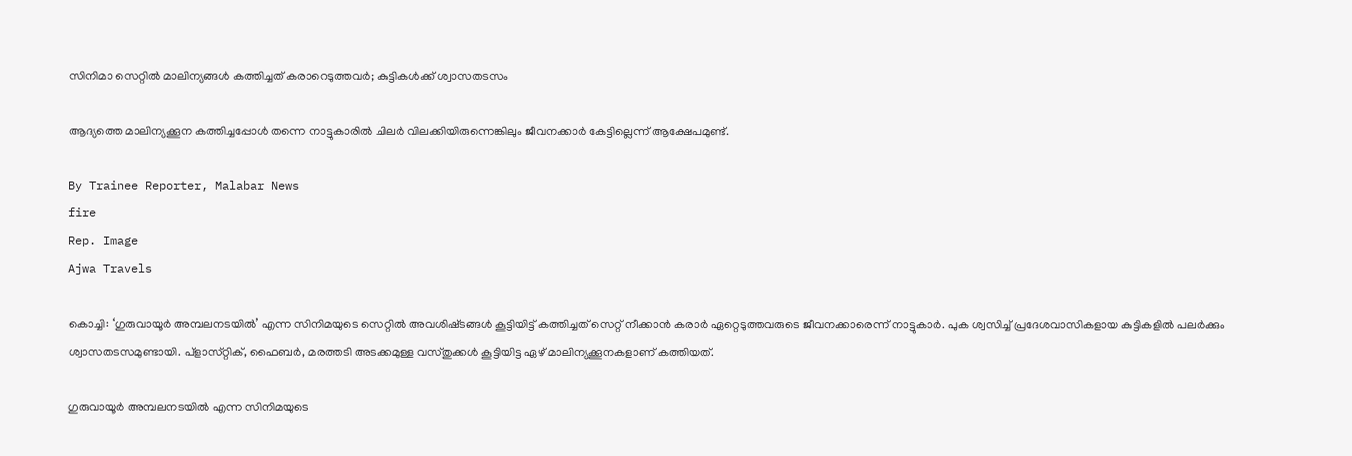സിനിമാ സെറ്റിൽ മാലിന്യങ്ങൾ കത്തിച്ചത് കരാറെടുത്തവർ; കുട്ടികൾക്ക് ശ്വാസതടസം

ആദ്യത്തെ മാലിന്യക്കൂന കത്തിച്ചപ്പോൾ തന്നെ നാട്ടുകാരിൽ ചിലർ വിലക്കിയിരുന്നെങ്കിലും ജീവനക്കാർ കേട്ടില്ലെന്ന് ആക്ഷേപമുണ്ട്.

By Trainee Reporter, Malabar News
fire
Rep. Image
Ajwa Travels

കൊച്ചി: ‘ഗുരുവായൂർ അമ്പലനടയിൽ’ എന്ന സിനിമയുടെ സെറ്റിൽ അവശിഷ്‌ടങ്ങൾ കൂട്ടിയിട്ട് കത്തിച്ചത് സെറ്റ് നീക്കാൻ കരാർ ഏറ്റെടുത്തവരുടെ ജീവനക്കാരെന്ന് നാട്ടുകാർ. പുക ശ്വസിച്ച് പ്രദേശവാസികളായ കുട്ടികളിൽ പലർക്കും ശ്വാസതടസമുണ്ടായി. പ്‌ളാസ്‌റ്റിക്, ഫൈബർ, മരത്തടി അടക്കമുള്ള വസ്‌തുക്കൾ കൂട്ടിയിട്ട ഏഴ് മാലിന്യക്കൂനകളാണ് കത്തിയത്.

ഗുരുവായൂർ അമ്പലനടയിൽ എന്ന സിനിമയുടെ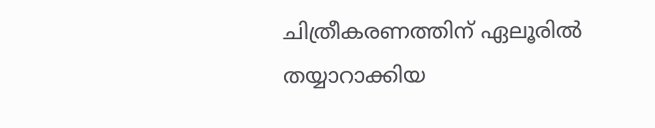ചിത്രീകരണത്തിന് ഏലൂരിൽ തയ്യാറാക്കിയ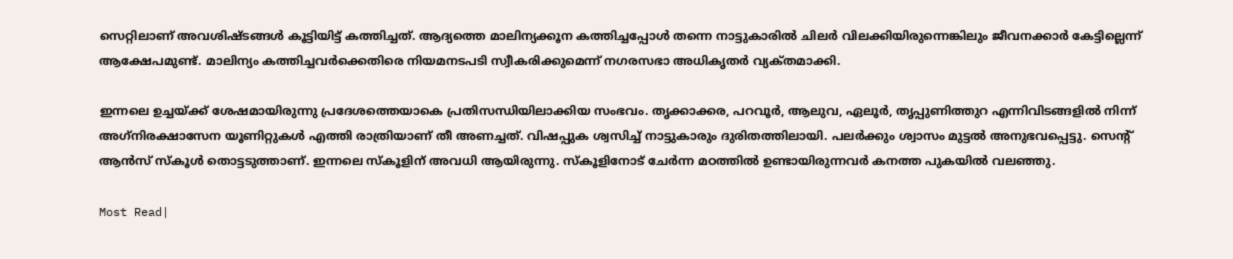സെറ്റിലാണ് അവശിഷ്‌ടങ്ങൾ കൂട്ടിയിട്ട് കത്തിച്ചത്. ആദ്യത്തെ മാലിന്യക്കൂന കത്തിച്ചപ്പോൾ തന്നെ നാട്ടുകാരിൽ ചിലർ വിലക്കിയിരുന്നെങ്കിലും ജീവനക്കാർ കേട്ടില്ലെന്ന് ആക്ഷേപമുണ്ട്. മാലിന്യം കത്തിച്ചവർക്കെതിരെ നിയമനടപടി സ്വീകരിക്കുമെന്ന് നഗരസഭാ അധികൃതർ വ്യക്‌തമാക്കി.

ഇന്നലെ ഉച്ചയ്‌ക്ക് ശേഷമായിരുന്നു പ്രദേശത്തെയാകെ പ്രതിസന്ധിയിലാക്കിയ സംഭവം. തൃക്കാക്കര, പറവൂർ, ആലുവ, ഏലൂർ, തൃപ്പുണിത്തുറ എന്നിവിടങ്ങളിൽ നിന്ന് അഗ്‌നിരക്ഷാസേന യൂണിറ്റുകൾ എത്തി രാത്രിയാണ് തീ അണച്ചത്. വിഷപ്പുക ശ്വസിച്ച് നാട്ടുകാരും ദുരിതത്തിലായി. പലർക്കും ശ്വാസം മുട്ടൽ അനുഭവപ്പെട്ടു. സെന്റ് ആൻസ് സ്‌കൂൾ തൊട്ടടുത്താണ്. ഇന്നലെ സ്‌കൂളിന് അവധി ആയിരുന്നു. സ്‌കൂളിനോട് ചേർന്ന മഠത്തിൽ ഉണ്ടായിരുന്നവർ കനത്ത പുകയിൽ വലഞ്ഞു.

Most Read|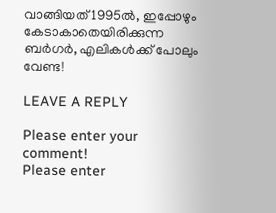വാങ്ങിയത് 1995ൽ, ഇപ്പോഴും കേടാകാതെയിരിക്കുന്ന ബർഗർ, എലികൾക്ക് പോലും വേണ്ട!

LEAVE A REPLY

Please enter your comment!
Please enter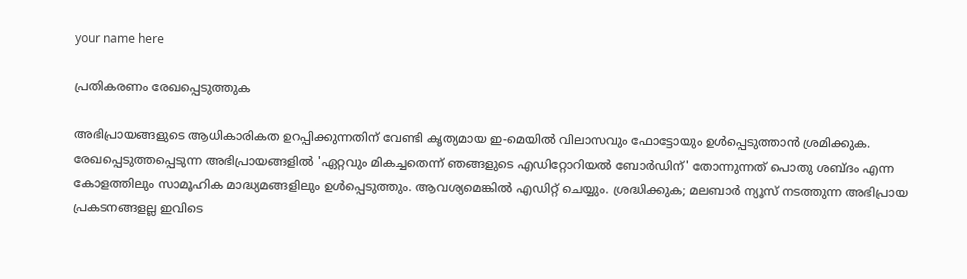your name here

പ്രതികരണം രേഖപ്പെടുത്തുക

അഭിപ്രായങ്ങളുടെ ആധികാരികത ഉറപ്പിക്കുന്നതിന് വേണ്ടി കൃത്യമായ ഇ-മെയിൽ വിലാസവും ഫോട്ടോയും ഉൾപ്പെടുത്താൻ ശ്രമിക്കുക. രേഖപ്പെടുത്തപ്പെടുന്ന അഭിപ്രായങ്ങളിൽ 'ഏറ്റവും മികച്ചതെന്ന് ഞങ്ങളുടെ എഡിറ്റോറിയൽ ബോർഡിന്' തോന്നുന്നത് പൊതു ശബ്‌ദം എന്ന കോളത്തിലും സാമൂഹിക മാദ്ധ്യമങ്ങളിലും ഉൾപ്പെടുത്തും. ആവശ്യമെങ്കിൽ എഡിറ്റ് ചെയ്യും. ശ്രദ്ധിക്കുക; മലബാർ ന്യൂസ് നടത്തുന്ന അഭിപ്രായ പ്രകടനങ്ങളല്ല ഇവിടെ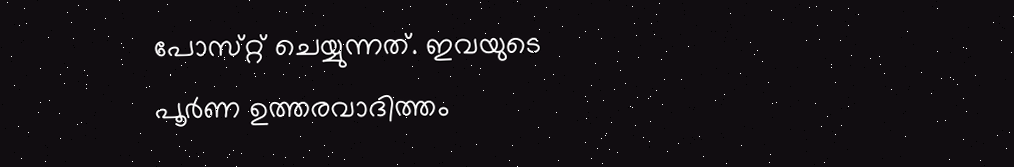പോസ്‌റ്റ് ചെയ്യുന്നത്. ഇവയുടെ പൂർണ ഉത്തരവാദിത്തം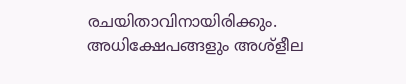രചയിതാവിനായിരിക്കും. അധിക്ഷേപങ്ങളും അശ്‌ളീല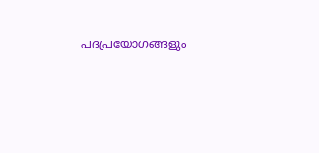പദപ്രയോഗങ്ങളും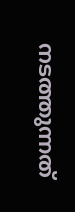നടത്തുന്നത്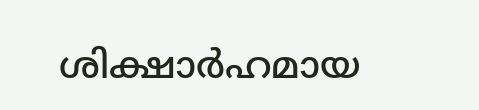ശിക്ഷാർഹമായ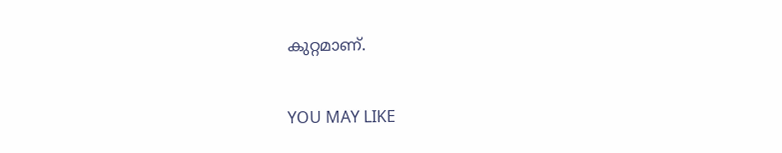കുറ്റമാണ്.

YOU MAY LIKE